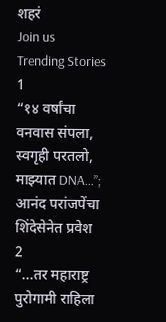शहरं
Join us
Trending Stories
1
“१४ वर्षांचा वनवास संपला, स्वगृही परतलो, माझ्यात DNA…”; आनंद परांजपेंचा शिंदेसेनेत प्रवेश
2
“...तर महाराष्ट्र पुरोगामी राहिला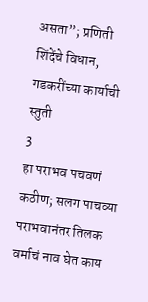असता”; प्रणिती शिंदेंचे विधान, गडकरींच्या कार्याची स्तुती
3
हा पराभव पचवणं कठीण; सलग पाचव्या पराभवानंतर तिलक वर्माचं नाव घेत काय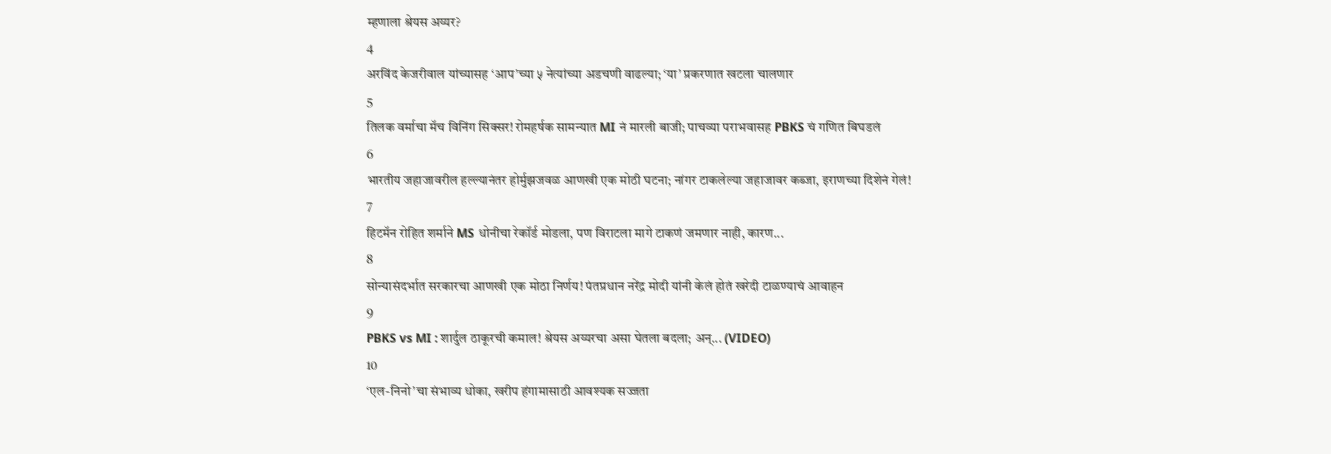म्हणाला श्रेयस अय्यर?
4
अरविंद केजरीवाल यांच्यासह ‘आप’च्या ५ नेत्यांच्या अडचणी वाढल्या; ‘या’ प्रकरणात खटला चालणार
5
तिलक वर्माचा मॅच विनिंग सिक्सर! रोमहर्षक सामन्यात MI नं मारली बाजी; पाचव्या पराभवासह PBKS चं गणित बिघडलं
6
भारतीय जहाजावरील हल्ल्यानंतर होर्मुझजवळ आणखी एक मोठी घटना; नांगर टाकलेल्या जहाजावर कब्जा, इराणच्या दिशेनं गेलं!
7
हिटमॅन रोहित शर्माने MS धोनीचा रेकॉर्ड मोडला, पण विराटला मागे टाकणं जमणार नाही, कारण...
8
सोन्यासंदर्भात सरकारचा आणखी एक मोठा निर्णय! पंतप्रधान नरेंद्र मोदी यांनी केलं होतं खरेदी टाळण्याचं आवाहन
9
PBKS vs MI : शार्दुल ठाकूरची कमाल! श्रेयस अय्यरचा असा घेतला बदला; अन्... (VIDEO)
10
‘एल-निनो’चा संभाव्य धोका, खरीप हंगामासाठी आवश्यक सज्जता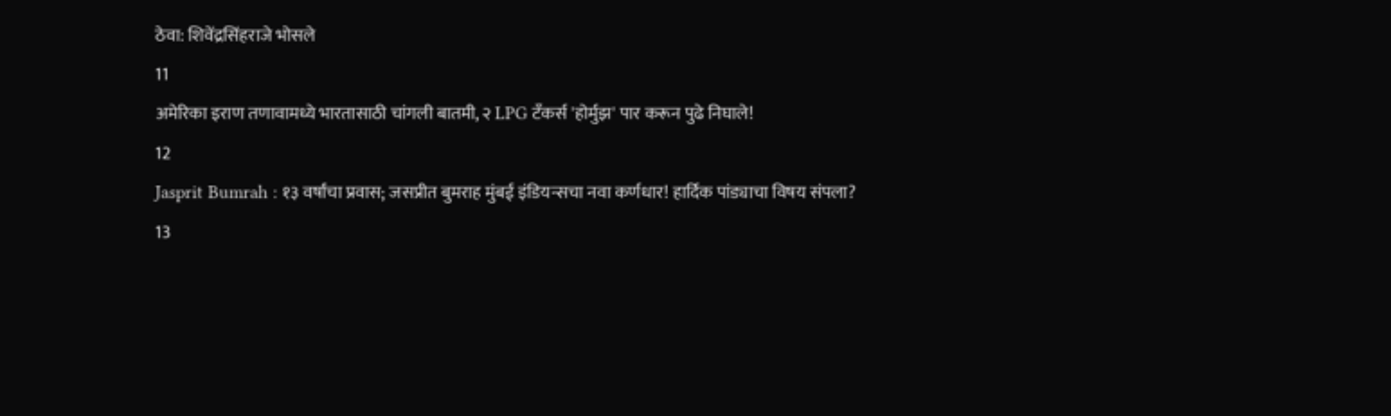ठेवा: शिवेंद्रसिंहराजे भोसले
11
अमेरिका इराण तणावामध्ये भारतासाठी चांगली बातमी, २ LPG टँकर्स 'होर्मुझ' पार करून पुढे निघाले!
12
Jasprit Bumrah : १३ वर्षांचा प्रवास; जसप्रीत बुमराह मुंबई इंडियन्सचा नवा कर्णधार! हार्दिक पांड्याचा विषय संपला?
13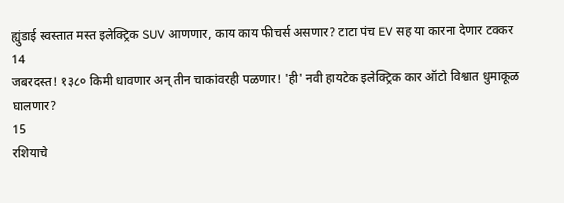ह्युंडाई स्वस्तात मस्त इलेक्ट्रिक SUV आणणार, काय काय फीचर्स असणार? टाटा पंच EV सह या कारना देणार टक्कर
14
जबरदस्त! १३८० किमी धावणार अन् तीन चाकांवरही पळणार! 'ही' नवी हायटेक इलेक्ट्रिक कार ऑटो विश्वात धुमाकूळ घालणार?
15
रशियाचे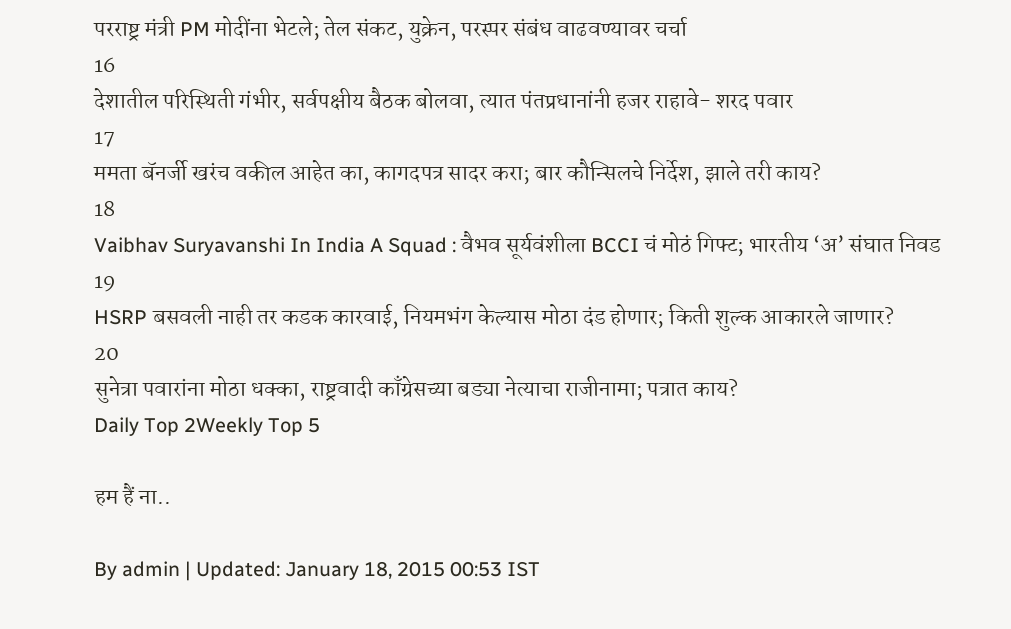परराष्ट्र मंत्री PM मोदींना भेटले; तेल संकट, युक्रेन, परस्पर संबंध वाढवण्यावर चर्चा
16
देशातील परिस्थिती गंभीर, सर्वपक्षीय बैठक बोलवा, त्यात पंतप्रधानांनी हजर राहावे- शरद पवार
17
ममता बॅनर्जी खरंच वकील आहेत का, कागदपत्र सादर करा; बार कौन्सिलचे निर्देश, झाले तरी काय?
18
Vaibhav Suryavanshi In India A Squad : वैभव सूर्यवंशीला BCCI चं मोठं गिफ्ट; भारतीय ‘अ’ संघात निवड
19
HSRP बसवली नाही तर कडक कारवाई, नियमभंग केल्यास मोठा दंड होणार; किती शुल्क आकारले जाणार?
20
सुनेत्रा पवारांना मोठा धक्का, राष्ट्रवादी काँग्रेसच्या बड्या नेत्याचा राजीनामा; पत्रात काय?
Daily Top 2Weekly Top 5

हम हैं ना..

By admin | Updated: January 18, 2015 00:53 IST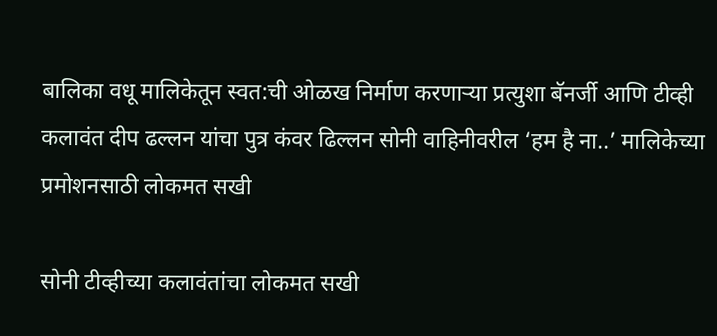बालिका वधू मालिकेतून स्वत:ची ओळख निर्माण करणाऱ्या प्रत्युशा बॅनर्जी आणि टीव्ही कलावंत दीप ढल्लन यांचा पुत्र कंवर ढिल्लन सोनी वाहिनीवरील ‘हम है ना..’ मालिकेच्या प्रमोशनसाठी लोकमत सखी

सोनी टीव्हीच्या कलावंतांचा लोकमत सखी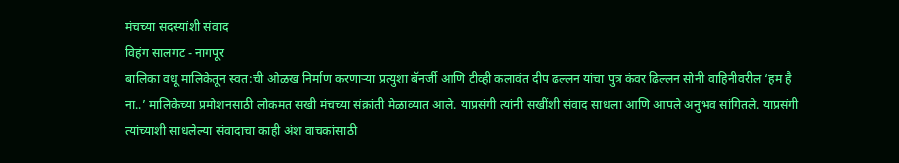मंचच्या सदस्यांशी संवाद
विहंग सालगट - नागपूर
बालिका वधू मालिकेतून स्वत:ची ओळख निर्माण करणाऱ्या प्रत्युशा बॅनर्जी आणि टीव्ही कलावंत दीप ढल्लन यांचा पुत्र कंवर ढिल्लन सोनी वाहिनीवरील ‘हम है ना..’ मालिकेच्या प्रमोशनसाठी लोकमत सखी मंचच्या संक्रांती मेळाव्यात आले. याप्रसंगी त्यांनी सखींशी संवाद साधला आणि आपले अनुभव सांगितले. याप्रसंगी त्यांच्याशी साधलेल्या संवादाचा काही अंश वाचकांसाठी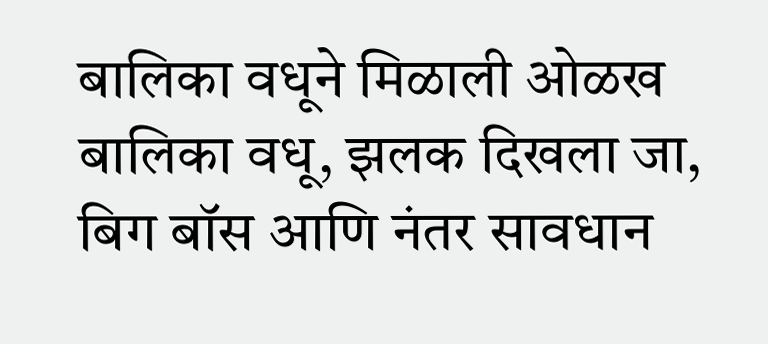बालिका वधूने मिळाली ओळख
बालिका वधू, झलक दिखला जा, बिग बॉस आणि नंतर सावधान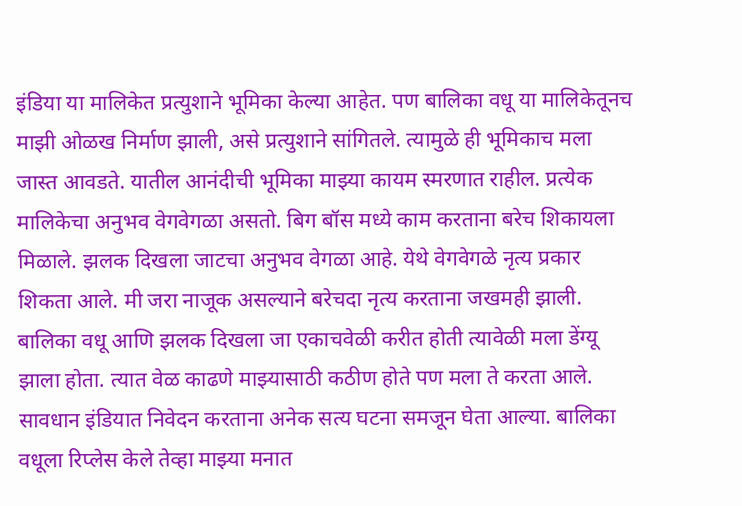इंडिया या मालिकेत प्रत्युशाने भूमिका केल्या आहेत. पण बालिका वधू या मालिकेतूनच माझी ओळख निर्माण झाली, असे प्रत्युशाने सांगितले. त्यामुळे ही भूमिकाच मला जास्त आवडते. यातील आनंदीची भूमिका माझ्या कायम स्मरणात राहील. प्रत्येक मालिकेचा अनुभव वेगवेगळा असतो. बिग बॉस मध्ये काम करताना बरेच शिकायला मिळाले. झलक दिखला जाटचा अनुभव वेगळा आहे. येथे वेगवेगळे नृत्य प्रकार शिकता आले. मी जरा नाजूक असल्याने बरेचदा नृत्य करताना जखमही झाली. बालिका वधू आणि झलक दिखला जा एकाचवेळी करीत होती त्यावेळी मला डेंग्यू झाला होता. त्यात वेळ काढणे माझ्यासाठी कठीण होते पण मला ते करता आले. सावधान इंडियात निवेदन करताना अनेक सत्य घटना समजून घेता आल्या. बालिका वधूला रिप्लेस केले तेव्हा माझ्या मनात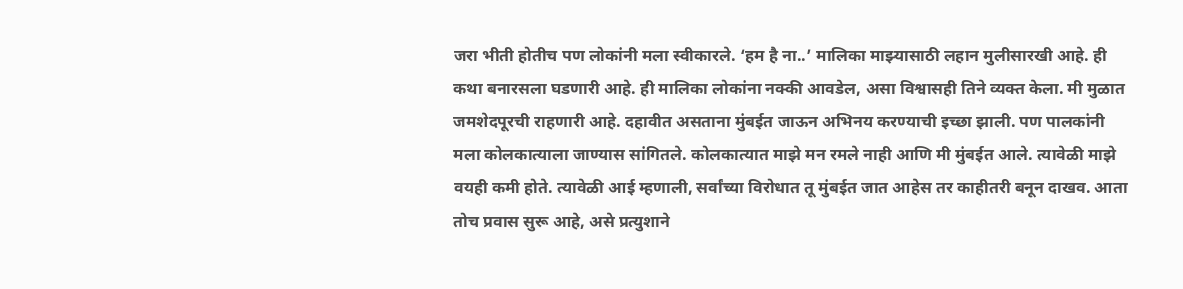जरा भीती होतीच पण लोकांनी मला स्वीकारले. ‘हम है ना..’ मालिका माझ्यासाठी लहान मुलीसारखी आहे. ही कथा बनारसला घडणारी आहे. ही मालिका लोकांना नक्की आवडेल, असा विश्वासही तिने व्यक्त केला. मी मुळात जमशेदपूरची राहणारी आहे. दहावीत असताना मुंबईत जाऊन अभिनय करण्याची इच्छा झाली. पण पालकांनी मला कोलकात्याला जाण्यास सांगितले. कोलकात्यात माझे मन रमले नाही आणि मी मुंबईत आले. त्यावेळी माझे वयही कमी होते. त्यावेळी आई म्हणाली, सर्वांच्या विरोधात तू मुंबईत जात आहेस तर काहीतरी बनून दाखव. आता तोच प्रवास सुरू आहे, असे प्रत्युशाने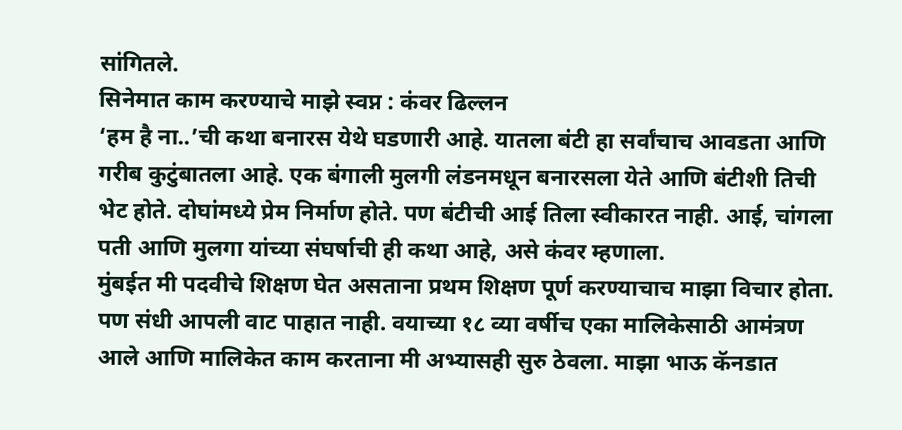सांगितले.
सिनेमात काम करण्याचे माझे स्वप्न : कंवर ढिल्लन
‘हम है ना..’ची कथा बनारस येथे घडणारी आहे. यातला बंटी हा सर्वांचाच आवडता आणि गरीब कुटुंबातला आहे. एक बंगाली मुलगी लंडनमधून बनारसला येते आणि बंटीशी तिची भेट होते. दोघांमध्ये प्रेम निर्माण होते. पण बंटीची आई तिला स्वीकारत नाही. आई, चांगला पती आणि मुलगा यांच्या संघर्षाची ही कथा आहे, असे कंवर म्हणाला.
मुंबईत मी पदवीचे शिक्षण घेत असताना प्रथम शिक्षण पूर्ण करण्याचाच माझा विचार होता. पण संधी आपली वाट पाहात नाही. वयाच्या १८ व्या वर्षीच एका मालिकेसाठी आमंत्रण आले आणि मालिकेत काम करताना मी अभ्यासही सुरु ठेवला. माझा भाऊ कॅनडात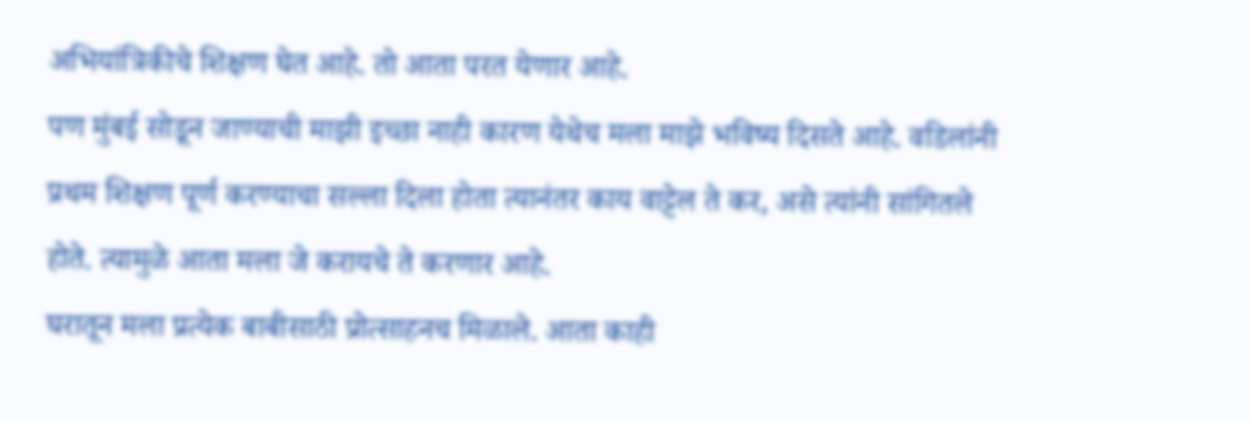अभियांत्रिकीचे शिक्षण घेत आहे. तो आता परत येणार आहे.
पण मुंबई सोडून जाण्याची माझी इच्छा नाही कारण येथेच मला माझे भविष्य दिसते आहे. वडिलांनी प्रथम शिक्षण पूर्ण करण्याचा सल्ला दिला होता त्यानंतर काय वाट्टेल ते कर, असे त्यांनी सांगितले होते. त्यामुळे आता मला जे करायचे ते करणार आहे.
घरातून मला प्रत्येक बाबीसाठी प्रोत्साहनच मिळाले. आता काही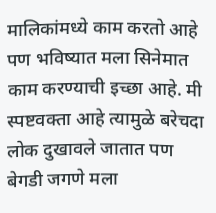मालिकांमध्ये काम करतो आहे पण भविष्यात मला सिनेमात काम करण्याची इच्छा आहे. मी स्पष्टवक्ता आहे त्यामुळे बरेचदा लोक दुखावले जातात पण बेगडी जगणे मला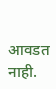आवडत नाही.